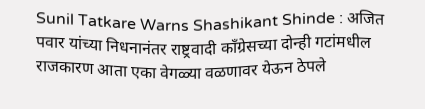Sunil Tatkare Warns Shashikant Shinde : अजित पवार यांच्या निधनानंतर राष्ट्रवादी काँग्रेसच्या दोन्ही गटांमधील राजकारण आता एका वेगळ्या वळणावर येऊन ठेपले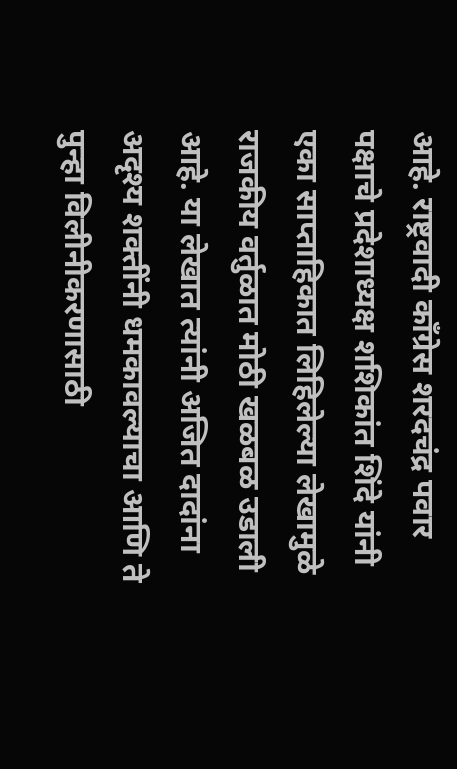आहे. राष्ट्रवादी काँग्रेस शरदचंद्र पवार पक्षाचे प्रदेशाध्यक्ष शशिकांत शिंदे यांनी एका साप्ताहिकात लिहिलेल्या लेखामुळे राजकीय वर्तुळात मोठी खळबळ उडाली आहे. या लेखात त्यांनी अजित दादांना अदृश्य शक्तींनी धमकावल्याचा आणि ते पुन्हा विलीनीकरणासाठी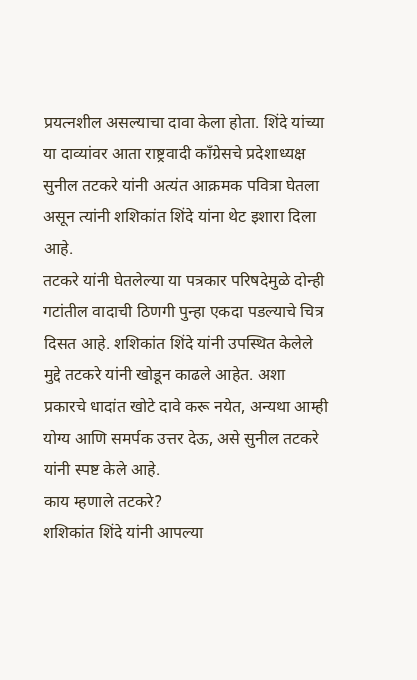प्रयत्नशील असल्याचा दावा केला होता. शिंदे यांच्या या दाव्यांवर आता राष्ट्रवादी काँग्रेसचे प्रदेशाध्यक्ष सुनील तटकरे यांनी अत्यंत आक्रमक पवित्रा घेतला असून त्यांनी शशिकांत शिंदे यांना थेट इशारा दिला आहे.
तटकरे यांनी घेतलेल्या या पत्रकार परिषदेमुळे दोन्ही गटांतील वादाची ठिणगी पुन्हा एकदा पडल्याचे चित्र दिसत आहे. शशिकांत शिंदे यांनी उपस्थित केलेले मुद्दे तटकरे यांनी खोडून काढले आहेत. अशा प्रकारचे धादांत खोटे दावे करू नयेत, अन्यथा आम्ही योग्य आणि समर्पक उत्तर देऊ, असे सुनील तटकरे यांनी स्पष्ट केले आहे.
काय म्हणाले तटकरे?
शशिकांत शिंदे यांनी आपल्या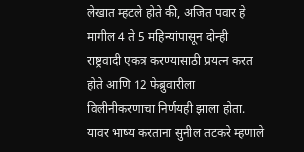लेखात म्हटले होते की, अजित पवार हे मागील 4 ते 5 महिन्यांपासून दोन्ही राष्ट्रवादी एकत्र करण्यासाठी प्रयत्न करत होते आणि 12 फेब्रुवारीला विलीनीकरणाचा निर्णयही झाला होता. यावर भाष्य करताना सुनील तटकरे म्हणाले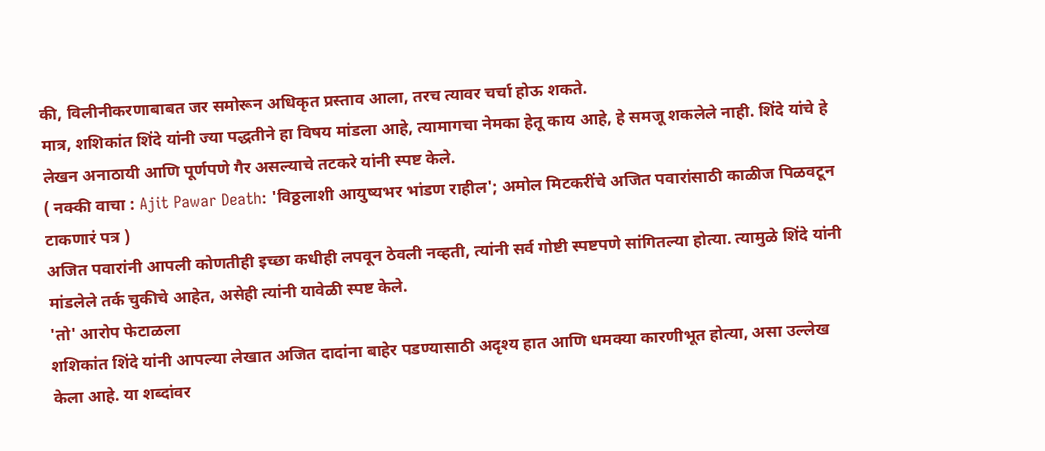की, विलीनीकरणाबाबत जर समोरून अधिकृत प्रस्ताव आला, तरच त्यावर चर्चा होऊ शकते.
मात्र, शशिकांत शिंदे यांनी ज्या पद्धतीने हा विषय मांडला आहे, त्यामागचा नेमका हेतू काय आहे, हे समजू शकलेले नाही. शिंदे यांचे हे लेखन अनाठायी आणि पूर्णपणे गैर असल्याचे तटकरे यांनी स्पष्ट केले.
( नक्की वाचा : Ajit Pawar Death: 'विठ्ठलाशी आयुष्यभर भांडण राहील'; अमोल मिटकरींचे अजित पवारांसाठी काळीज पिळवटून टाकणारं पत्र )
अजित पवारांनी आपली कोणतीही इच्छा कधीही लपवून ठेवली नव्हती, त्यांनी सर्व गोष्टी स्पष्टपणे सांगितल्या होत्या. त्यामुळे शिंदे यांनी मांडलेले तर्क चुकीचे आहेत, असेही त्यांनी यावेळी स्पष्ट केले.
'तो' आरोप फेटाळला
शशिकांत शिंदे यांनी आपल्या लेखात अजित दादांना बाहेर पडण्यासाठी अदृश्य हात आणि धमक्या कारणीभूत होत्या, असा उल्लेख केला आहे. या शब्दांवर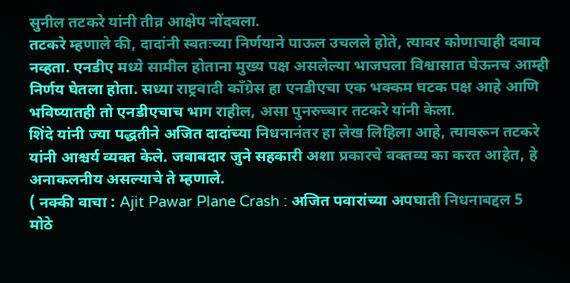सुनील तटकरे यांनी तीव्र आक्षेप नोंदवला.
तटकरे म्हणाले की, दादांनी स्वतःच्या निर्णयाने पाऊल उचलले होते, त्यावर कोणाचाही दबाव नव्हता. एनडीए मध्ये सामील होताना मुख्य पक्ष असलेल्या भाजपला विश्वासात घेऊनच आम्ही निर्णय घेतला होता. सध्या राष्ट्रवादी काँग्रेस हा एनडीएचा एक भक्कम घटक पक्ष आहे आणि भविष्यातही तो एनडीएचाच भाग राहील, असा पुनरुच्चार तटकरे यांनी केला.
शिंदे यांनी ज्या पद्धतीने अजित दादांच्या निधनानंतर हा लेख लिहिला आहे, त्यावरून तटकरे यांनी आश्चर्य व्यक्त केले. जबाबदार जुने सहकारी अशा प्रकारचे वक्तव्य का करत आहेत, हे अनाकलनीय असल्याचे ते म्हणाले.
( नक्की वाचा : Ajit Pawar Plane Crash : अजित पवारांच्या अपघाती निधनाबद्दल 5 मोठे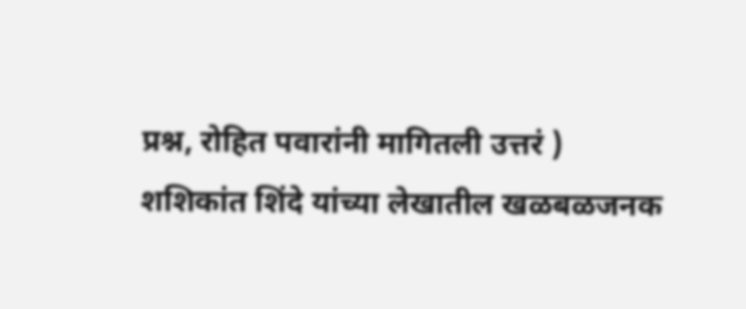प्रश्न, रोहित पवारांनी मागितली उत्तरं )
शशिकांत शिंदे यांच्या लेखातील खळबळजनक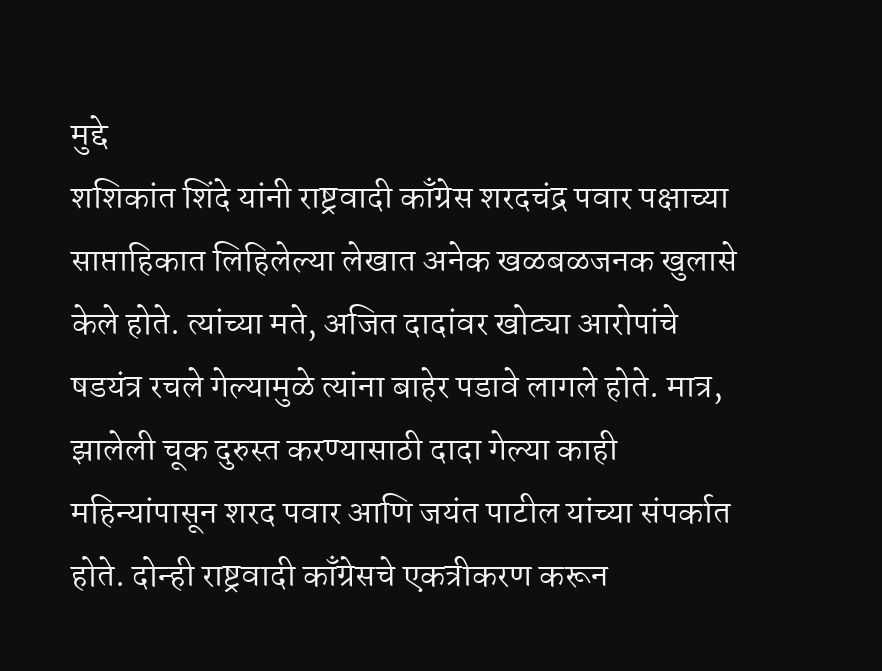मुद्दे
शशिकांत शिंदे यांनी राष्ट्रवादी काँग्रेस शरदचंद्र पवार पक्षाच्या साप्ताहिकात लिहिलेल्या लेखात अनेक खळबळजनक खुलासे केले होते. त्यांच्या मते, अजित दादांवर खोट्या आरोपांचे षडयंत्र रचले गेल्यामुळे त्यांना बाहेर पडावे लागले होते. मात्र, झालेली चूक दुरुस्त करण्यासाठी दादा गेल्या काही महिन्यांपासून शरद पवार आणि जयंत पाटील यांच्या संपर्कात होते. दोन्ही राष्ट्रवादी काँग्रेसचे एकत्रीकरण करून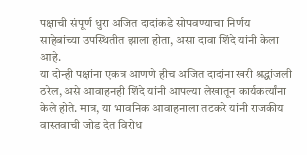पक्षाची संपूर्ण धुरा अजित दादांकडे सोपवण्याचा निर्णय साहेबांच्या उपस्थितीत झाला होता, असा दावा शिंदे यांनी केला आहे.
या दोन्ही पक्षांना एकत्र आणणे हीच अजित दादांना खरी श्रद्धांजली ठरेल, असे आवाहनही शिंदे यांनी आपल्या लेखातून कार्यकर्त्यांना केले होते. मात्र, या भावनिक आवाहनाला तटकरे यांनी राजकीय वास्तवाची जोड देत विरोध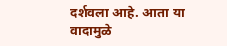दर्शवला आहे. आता या वादामुळे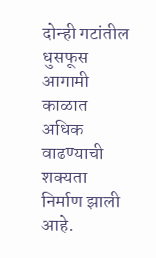दोन्ही गटांतील धुसफूस आगामी काळात अधिक वाढण्याची शक्यता निर्माण झाली आहे.